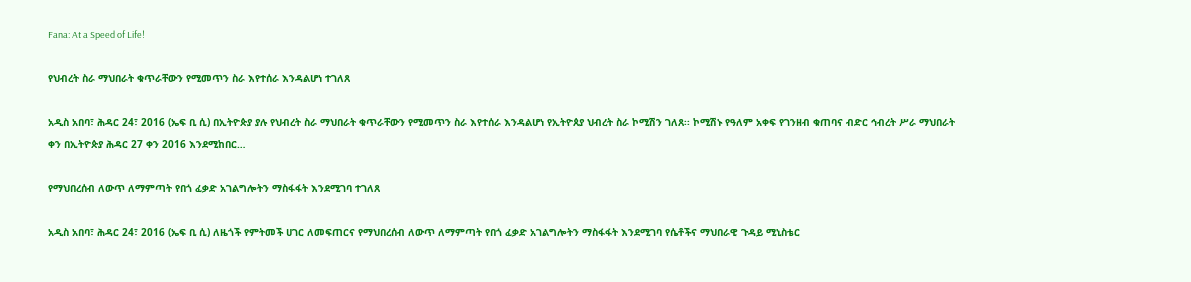Fana: At a Speed of Life!

የህብረት ስራ ማህበራት ቁጥራቸውን የሚመጥን ስራ እየተሰራ እንዳልሆነ ተገለጸ

አዲስ አበባ፣ ሕዳር 24፣ 2016 (ኤፍ ቢ ሲ) በኢትዮጵያ ያሉ የህብረት ስራ ማህበራት ቁጥራቸውን የሚመጥን ስራ እየተሰራ እንዳልሆነ የኢትዮጰያ ህብረት ስራ ኮሚሽን ገለጸ፡፡ ኮሚሽኑ የዓለም አቀፍ የገንዘብ ቁጠባና ብድር ኅብረት ሥራ ማህበራት ቀን በኢትዮጵያ ሕዳር 27 ቀን 2016 እንደሚከበር…

የማህበረሰብ ለውጥ ለማምጣት የበጎ ፈቃድ አገልግሎትን ማስፋፋት እንደሚገባ ተገለጸ

አዲስ አበባ፣ ሕዳር 24፣ 2016 (ኤፍ ቢ ሲ) ለዜጎች የምትመች ሀገር ለመፍጠርና የማህበረሰብ ለውጥ ለማምጣት የበጎ ፈቃድ አገልግሎትን ማስፋፋት እንደሚገባ የሴቶችና ማህበራዊ ጉዳይ ሚኒስቴር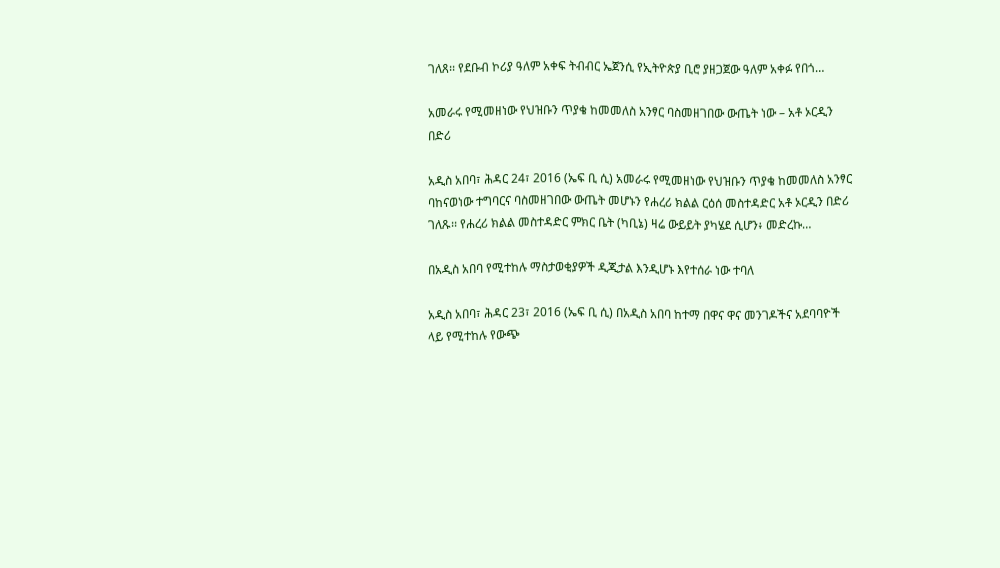ገለጸ፡፡ የደቡብ ኮሪያ ዓለም አቀፍ ትብብር ኤጀንሲ የኢትዮጵያ ቢሮ ያዘጋጀው ዓለም አቀፉ የበጎ…

አመራሩ የሚመዘነው የህዝቡን ጥያቄ ከመመለስ አንፃር ባስመዘገበው ውጤት ነው – አቶ ኦርዲን በድሪ

አዲስ አበባ፣ ሕዳር 24፣ 2016 (ኤፍ ቢ ሲ) አመራሩ የሚመዘነው የህዝቡን ጥያቄ ከመመለስ አንፃር ባከናወነው ተግባርና ባስመዘገበው ውጤት መሆኑን የሐረሪ ክልል ርዕሰ መስተዳድር አቶ ኦርዲን በድሪ ገለጹ፡፡ የሐረሪ ክልል መስተዳድር ምክር ቤት (ካቢኔ) ዛሬ ውይይት ያካሄደ ሲሆን፥ መድረኩ…

በአዲስ አበባ የሚተከሉ ማስታወቂያዎች ዲጂታል እንዲሆኑ እየተሰራ ነው ተባለ

አዲስ አበባ፣ ሕዳር 23፣ 2016 (ኤፍ ቢ ሲ) በአዲስ አበባ ከተማ በዋና ዋና መንገዶችና አደባባዮች ላይ የሚተከሉ የውጭ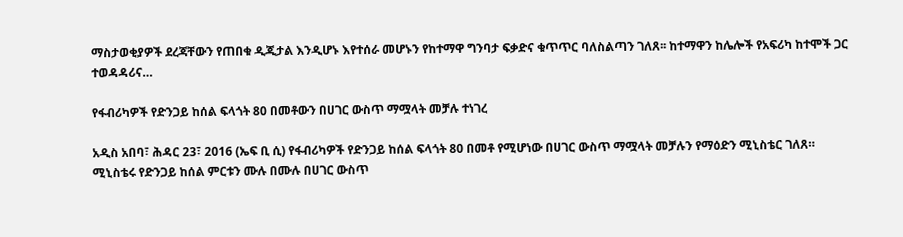ማስታወቂያዎች ደረጃቸውን የጠበቁ ዲጂታል እንዲሆኑ እየተሰራ መሆኑን የከተማዋ ግንባታ ፍቃድና ቁጥጥር ባለስልጣን ገለጸ፡፡ ከተማዋን ከሌሎች የአፍሪካ ከተሞች ጋር ተወዳዳሪና…

የፋብሪካዎች የድንጋይ ከሰል ፍላጎት 80 በመቶውን በሀገር ውስጥ ማሟላት መቻሉ ተነገረ

አዲስ አበባ፣ ሕዳር 23፣ 2016 (ኤፍ ቢ ሲ) የፋብሪካዎች የድንጋይ ከሰል ፍላጎት 80 በመቶ የሚሆነው በሀገር ውስጥ ማሟላት መቻሉን የማዕድን ሚኒስቴር ገለጸ። ሚኒስቴሩ የድንጋይ ከሰል ምርቱን ሙሉ በሙሉ በሀገር ውስጥ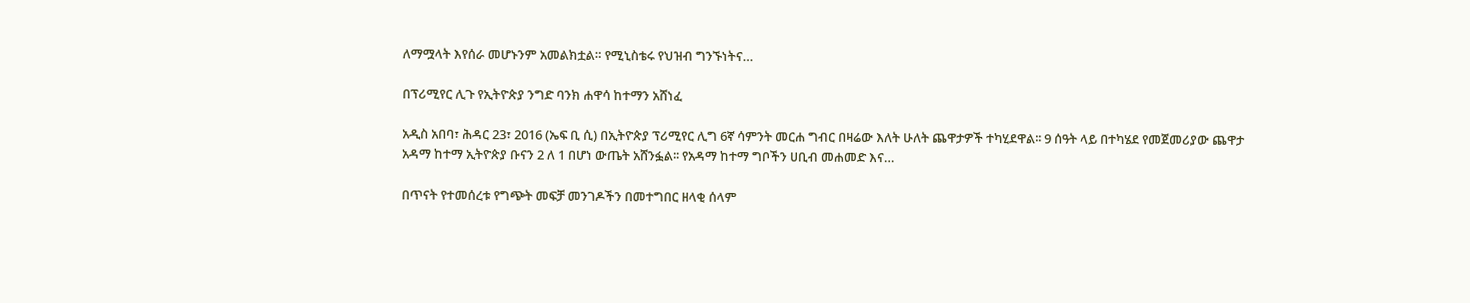ለማሟላት እየሰራ መሆኑንም አመልክቷል። የሚኒስቴሩ የህዝብ ግንኙነትና…

በፕሪሚየር ሊጉ የኢትዮጵያ ንግድ ባንክ ሐዋሳ ከተማን አሸነፈ

አዲስ አበባ፣ ሕዳር 23፣ 2016 (ኤፍ ቢ ሲ) በኢትዮጵያ ፕሪሚየር ሊግ 6ኛ ሳምንት መርሐ ግብር በዛሬው እለት ሁለት ጨዋታዎች ተካሂደዋል፡፡ 9 ሰዓት ላይ በተካሄደ የመጀመሪያው ጨዋታ አዳማ ከተማ ኢትዮጵያ ቡናን 2 ለ 1 በሆነ ውጤት አሸንፏል፡፡ የአዳማ ከተማ ግቦችን ሀቢብ መሐመድ እና…

በጥናት የተመሰረቱ የግጭት መፍቻ መንገዶችን በመተግበር ዘላቂ ሰላም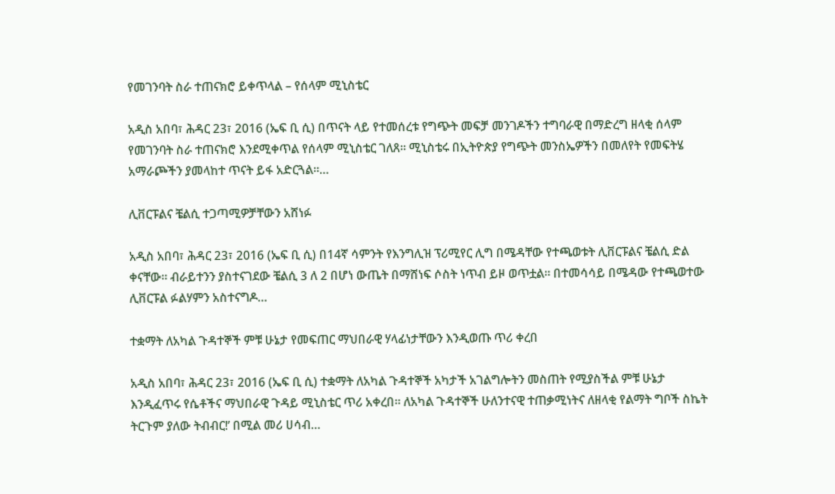የመገንባት ስራ ተጠናክሮ ይቀጥላል – የሰላም ሚኒስቴር

አዲስ አበባ፣ ሕዳር 23፣ 2016 (ኤፍ ቢ ሲ) በጥናት ላይ የተመሰረቱ የግጭት መፍቻ መንገዶችን ተግባራዊ በማድረግ ዘላቂ ሰላም የመገንባት ስራ ተጠናክሮ እንደሚቀጥል የሰላም ሚኒስቴር ገለጸ፡፡ ሚኒስቴሩ በኢትዮጵያ የግጭት መንስኤዎችን በመለየት የመፍትሄ አማራጮችን ያመላከተ ጥናት ይፋ አድርጓል።…

ሊቨርፑልና ቼልሲ ተጋጣሚዎቻቸውን አሸነፉ

አዲስ አበባ፣ ሕዳር 23፣ 2016 (ኤፍ ቢ ሲ) በ14ኛ ሳምንት የእንግሊዝ ፕሪሚየር ሊግ በሜዳቸው የተጫወቱት ሊቨርፑልና ቼልሲ ድል ቀናቸው። ብራይተንን ያስተናገደው ቼልሲ 3 ለ 2 በሆነ ውጤት በማሸነፍ ሶስት ነጥብ ይዞ ወጥቷል። በተመሳሳይ በሜዳው የተጫወተው ሊቨርፑል ፉልሃምን አስተናግዶ…

ተቋማት ለአካል ጉዳተኞች ምቹ ሁኔታ የመፍጠር ማህበራዊ ሃላፊነታቸውን እንዲወጡ ጥሪ ቀረበ

አዲስ አበባ፣ ሕዳር 23፣ 2016 (ኤፍ ቢ ሲ) ተቋማት ለአካል ጉዳተኞች አካታች አገልግሎትን መስጠት የሚያስችል ምቹ ሁኔታ እንዲፈጥሩ የሴቶችና ማህበራዊ ጉዳይ ሚኒስቴር ጥሪ አቀረበ። ለአካል ጉዳተኞች ሁለንተናዊ ተጠቃሚነትና ለዘላቂ የልማት ግቦች ስኬት ትርጉም ያለው ትብብር!’ በሚል መሪ ሀሳብ…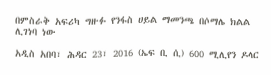በምስራቅ አፍሪካ ግዙፉ የንፋስ ሀይል ማመንጫ በሶማሌ ክልል ሊገነባ ነው

አዲስ አበባ፣ ሕዳር 23፣ 2016 (ኤፍ ቢ ሲ) 600 ሚሊየን ዶላር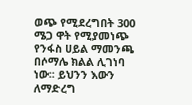ወጭ የሚደረግበት 300 ሜጋ ዋት የሚያመነጭ የንፋስ ሀይል ማመንጫ በሶማሌ ክልል ሊገነባ ነው፡፡ ይህንን እውን ለማድረግ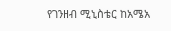የገንዘብ ሚኒስቴር ከአሜአ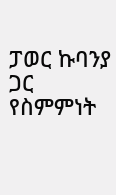ፓወር ኩባንያ ጋር የስምምነት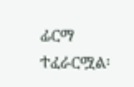ፊርማ ተፈራርሟል፡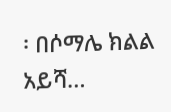፡ በሶማሌ ክልል አይሻ…